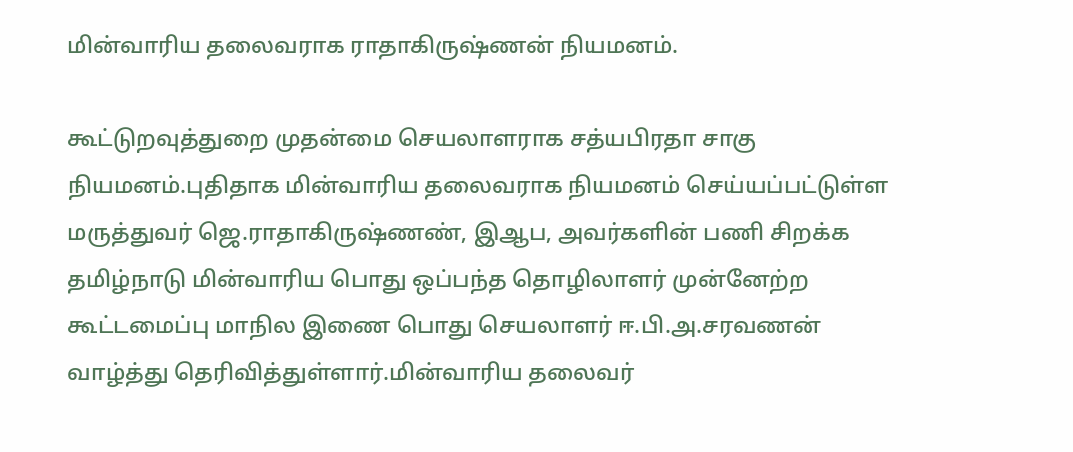மின்வாரிய தலைவராக ராதாகிருஷ்ணன் நியமனம்.

கூட்டுறவுத்துறை முதன்மை செயலாளராக சத்யபிரதா சாகு நியமனம்.புதிதாக மின்வாரிய தலைவராக நியமனம் செய்யப்பட்டுள்ள மருத்துவர் ஜெ.ராதாகிருஷ்ணண், இஆப, அவர்களின் பணி சிறக்க தமிழ்நாடு மின்வாரிய பொது ஒப்பந்த தொழிலாளர் முன்னேற்ற கூட்டமைப்பு மாநில இணை பொது செயலாளர் ஈ.பி.அ.சரவணன் வாழ்த்து தெரிவித்துள்ளார்.மின்வாரிய தலைவர்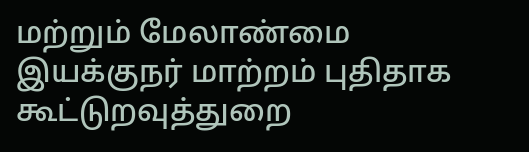மற்றும் மேலாண்மை இயக்குநர் மாற்றம் புதிதாக கூ‌ட்டுறவுத்துறை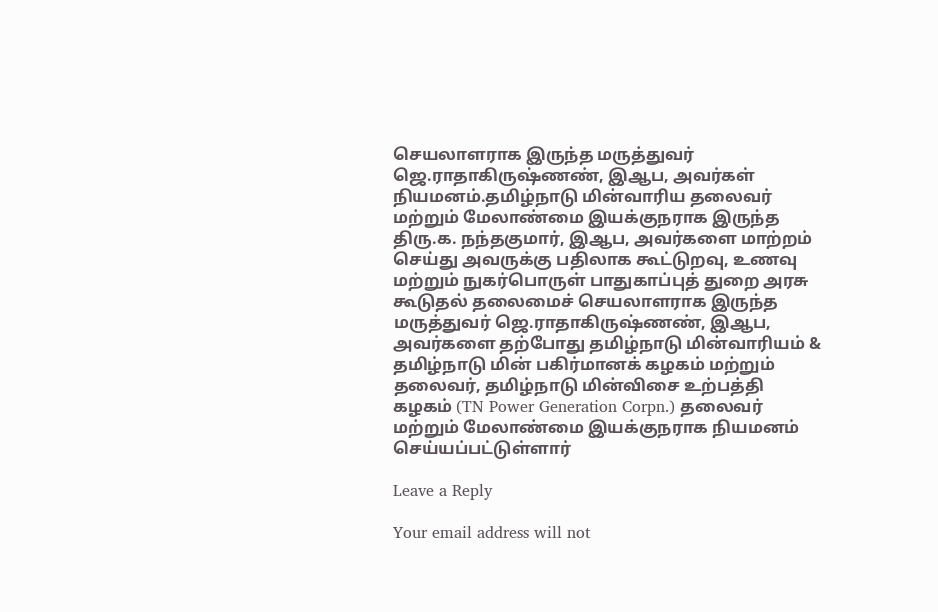செயலாளராக இருந்த மருத்துவர் ஜெ.ராதாகிருஷ்ணண், இஆப, அவர்கள் நியமன‌ம்.தமிழ்நாடு மின்வாரிய தலைவர் மற்றும் மேலாண்மை இயக்குநராக இருந்த திரு.க. நந்தகுமார், இஆப, அவர்களை மாற்றம் செய்து அவருக்கு பதிலாக கூட்டுறவு, உணவு மற்றும் நுகர்பொருள் பாதுகாப்புத் துறை அரசு கூடுதல் தலைமைச் செயலாளராக இருந்த மருத்துவர் ஜெ.ராதாகிருஷ்ணண், இஆப, அவர்களை தற்போது தமிழ்நாடு மின்வாரியம் & தமிழ்நாடு மின் பகிர்மானக் கழகம் மற்றும் தலைவர், தமிழ்நாடு மின்விசை உற்பத்தி கழகம் (TN Power Generation Corpn.) தலைவர் மற்றும் மேலாண்மை இயக்குநராக நியமன‌ம் செய்யப்பட்டுள்ளார்

Leave a Reply

Your email address will not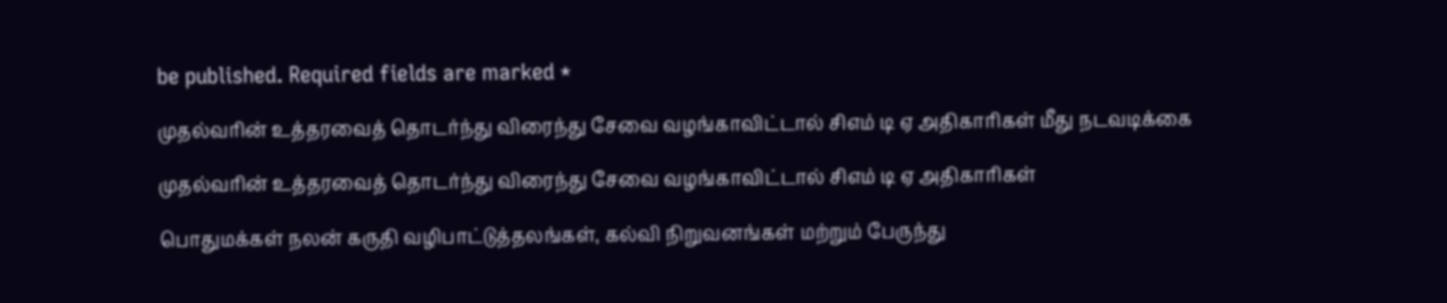be published. Required fields are marked *

முதல்வரின் உத்தரவைத் தொடர்ந்து விரைந்து சேவை வழங்காவிட்டால் சிஎம் டி ஏ அதிகாரிகள் மீது நடவடிக்கை

முதல்வரின் உத்தரவைத் தொடர்ந்து விரைந்து சேவை வழங்காவிட்டால் சிஎம் டி ஏ அதிகாரிகள்

பொதுமக்கள் நலன் கருதி வழிபாட்டுத்தலங்கள், கல்வி நிறுவனங்கள் மற்றும் பேருந்து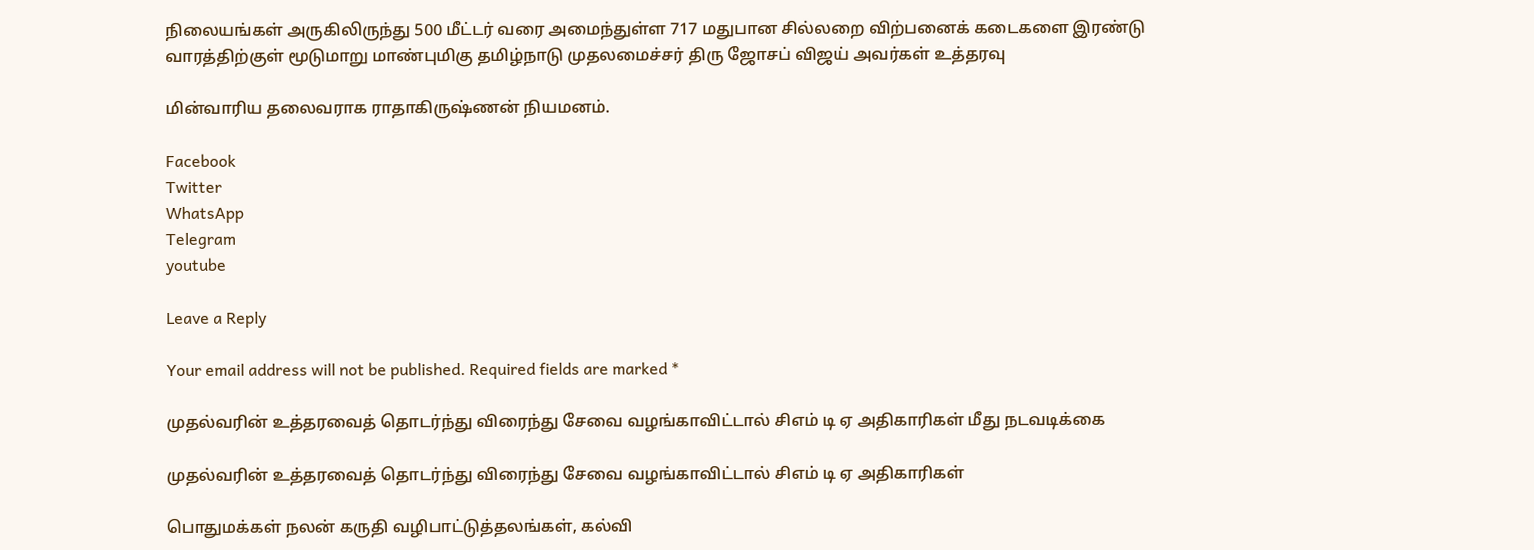நிலையங்கள் அருகிலிருந்து 500 மீட்டர் வரை அமைந்துள்ள 717 மதுபான சில்லறை விற்பனைக் கடைகளை இரண்டு வாரத்திற்குள் மூடுமாறு மாண்புமிகு தமிழ்நாடு முதலமைச்சர் திரு ஜோசப் விஜய் அவர்கள் உத்தரவு

மின்வாரிய தலைவராக ராதாகிருஷ்ணன் நியமனம்.

Facebook
Twitter
WhatsApp
Telegram
youtube

Leave a Reply

Your email address will not be published. Required fields are marked *

முதல்வரின் உத்தரவைத் தொடர்ந்து விரைந்து சேவை வழங்காவிட்டால் சிஎம் டி ஏ அதிகாரிகள் மீது நடவடிக்கை

முதல்வரின் உத்தரவைத் தொடர்ந்து விரைந்து சேவை வழங்காவிட்டால் சிஎம் டி ஏ அதிகாரிகள்

பொதுமக்கள் நலன் கருதி வழிபாட்டுத்தலங்கள், கல்வி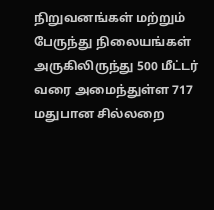நிறுவனங்கள் மற்றும் பேருந்து நிலையங்கள் அருகிலிருந்து 500 மீட்டர் வரை அமைந்துள்ள 717 மதுபான சில்லறை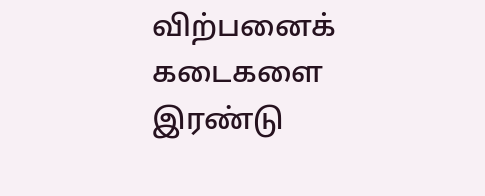விற்பனைக் கடைகளை இரண்டு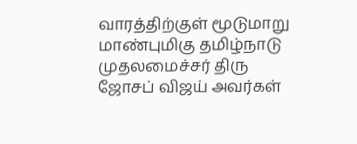வாரத்திற்குள் மூடுமாறு மாண்புமிகு தமிழ்நாடு முதலமைச்சர் திரு ஜோசப் விஜய் அவர்கள்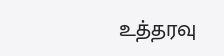உத்தரவு